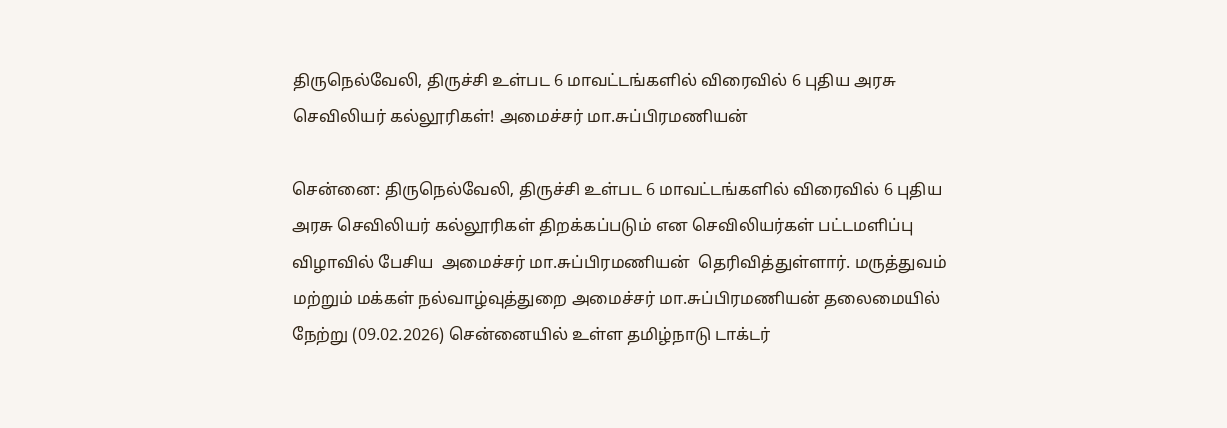திருநெல்வேலி, திருச்சி உள்பட 6 மாவட்டங்களில் விரைவில் 6 புதிய அரசு செவிலியர் கல்லூரிகள்! அமைச்சர் மா.சுப்பிரமணியன்

சென்னை: திருநெல்வேலி, திருச்சி உள்பட 6 மாவட்டங்களில் விரைவில் 6 புதிய அரசு செவிலியர் கல்லூரிகள் திறக்கப்படும் என செவிலியர்கள் பட்டமளிப்பு விழாவில் பேசிய  அமைச்சர் மா.சுப்பிரமணியன்  தெரிவித்துள்ளார். மருத்துவம் மற்றும் மக்கள் நல்வாழ்வுத்துறை அமைச்சர் மா.சுப்பிரமணியன் தலைமையில் நேற்று (09.02.2026) சென்னையில் உள்ள தமிழ்நாடு டாக்டர்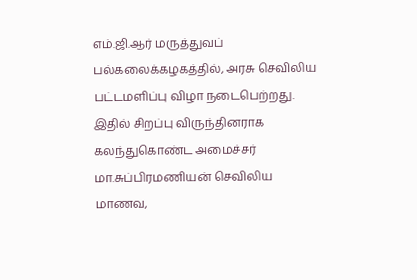எம்.ஜி.ஆர் மருத்துவப் பல்கலைக்கழகத்தில், அரசு செவிலிய பட்டமளிப்பு விழா நடைபெற்றது. இதில் சிறப்பு விருந்தினராக கலந்துகொண்ட அமைச்சர் மா.சுப்பிரமணியன் செவிலிய மாணவ,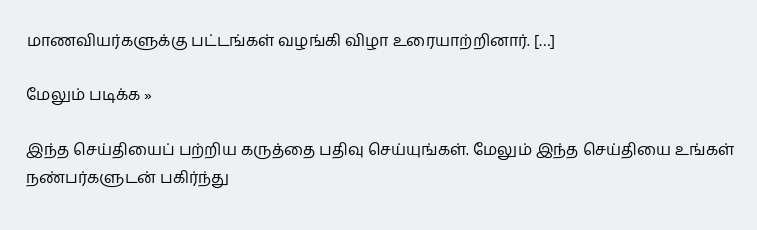மாணவியர்களுக்கு பட்டங்கள் வழங்கி விழா உரையாற்றினார். […]

மேலும் படிக்க »

இந்த செய்தியைப் பற்றிய கருத்தை பதிவு செய்யுங்கள். மேலும் இந்த செய்தியை உங்கள் நண்பர்களுடன் பகிர்ந்து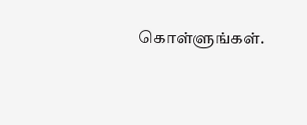கொள்ளுங்கள்.